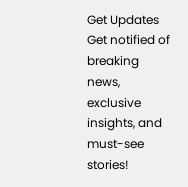Get Updates
Get notified of breaking news, exclusive insights, and must-see stories!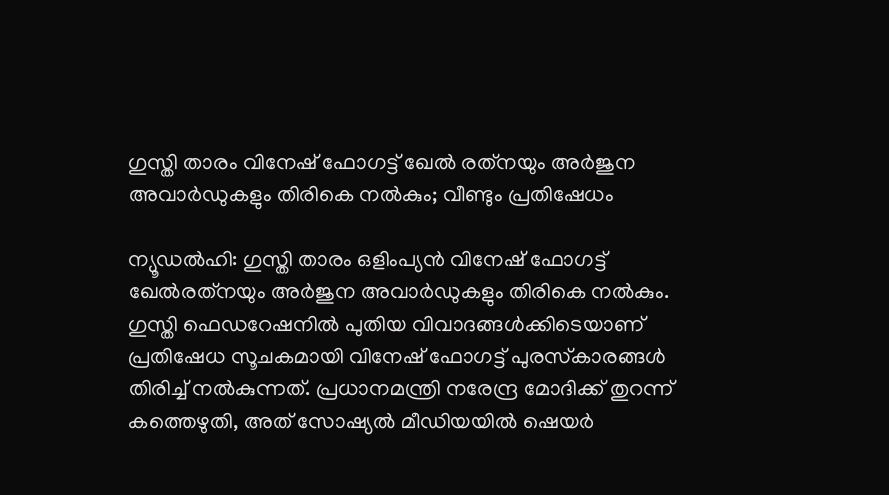ഗുസ്തി താരം വിനേഷ് ഫോഗട്ട് ഖേല്‍ രത്‌നയും അര്‍ജുന അവാര്‍ഡുകളും തിരികെ നല്‍കും; വീണ്ടും പ്രതിഷേധം

ന്യൂഡല്‍ഹി: ഗുസ്തി താരം ഒളിംപ്യന്‍ വിനേഷ് ഫോഗട്ട് ഖേല്‍രത്‌നയും അര്‍ജുന അവാര്‍ഡുകളും തിരികെ നല്‍കും. ഗുസ്തി ഫെഡറേഷനില്‍ പുതിയ വിവാദങ്ങള്‍ക്കിടെയാണ് പ്രതിഷേധ സൂചകമായി വിനേഷ് ഫോഗട്ട് പുരസ്‌കാരങ്ങള്‍ തിരിച്ച് നല്‍കുന്നത്. പ്രധാനമന്ത്രി നരേന്ദ്ര മോദിക്ക് തുറന്ന് കത്തെഴുതി, അത് സോഷ്യല്‍ മീഡിയയില്‍ ഷെയര്‍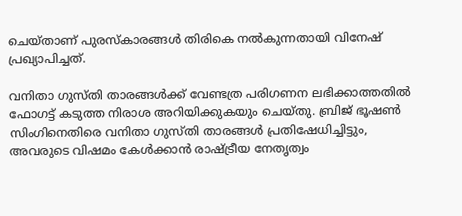ചെയ്താണ് പുരസ്‌കാരങ്ങള്‍ തിരികെ നല്‍കുന്നതായി വിനേഷ് പ്രഖ്യാപിച്ചത്.

വനിതാ ഗുസ്തി താരങ്ങള്‍ക്ക് വേണ്ടത്ര പരിഗണന ലഭിക്കാത്തതില്‍ ഫോഗട്ട് കടുത്ത നിരാശ അറിയിക്കുകയും ചെയ്തു. ബ്രിജ് ഭൂഷണ്‍ സിംഗിനെതിരെ വനിതാ ഗുസ്തി താരങ്ങള്‍ പ്രതിഷേധിച്ചിട്ടും, അവരുടെ വിഷമം കേള്‍ക്കാന്‍ രാഷ്ട്രീയ നേതൃത്വം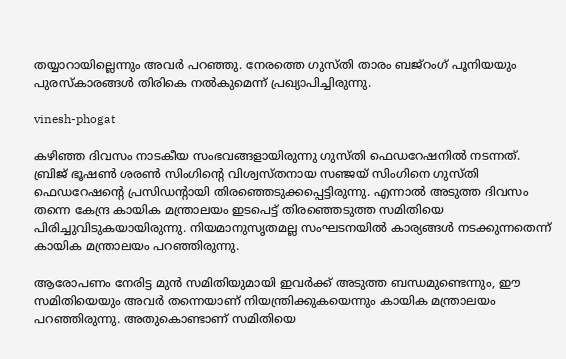തയ്യാറായില്ലെന്നും അവര്‍ പറഞ്ഞു. നേരത്തെ ഗുസ്തി താരം ബജ്‌റംഗ് പൂനിയയും പുരസ്‌കാരങ്ങള്‍ തിരികെ നല്‍കുമെന്ന് പ്രഖ്യാപിച്ചിരുന്നു.

vinesh-phogat

കഴിഞ്ഞ ദിവസം നാടകീയ സംഭവങ്ങളായിരുന്നു ഗുസ്തി ഫെഡറേഷനില്‍ നടന്നത്. ബ്രിജ് ഭൂഷണ്‍ ശരണ്‍ സിംഗിന്റെ വിശ്വസ്തനായ സഞ്ജയ് സിംഗിനെ ഗുസ്തി ഫെഡറേഷന്റെ പ്രസിഡന്റായി തിരഞ്ഞെടുക്കപ്പെട്ടിരുന്നു. എന്നാല്‍ അടുത്ത ദിവസം തന്നെ കേന്ദ്ര കായിക മന്ത്രാലയം ഇടപെട്ട് തിരഞ്ഞെടുത്ത സമിതിയെ പിരിച്ചുവിടുകയായിരുന്നു. നിയമാനുസൃതമല്ല സംഘടനയില്‍ കാര്യങ്ങള്‍ നടക്കുന്നതെന്ന് കായിക മന്ത്രാലയം പറഞ്ഞിരുന്നു.

ആരോപണം നേരിട്ട മുന്‍ സമിതിയുമായി ഇവര്‍ക്ക് അടുത്ത ബന്ധമുണ്ടെന്നും, ഈ സമിതിയെയും അവര്‍ തന്നെയാണ് നിയന്ത്രിക്കുകയെന്നും കായിക മന്ത്രാലയം പറഞ്ഞിരുന്നു. അതുകൊണ്ടാണ് സമിതിയെ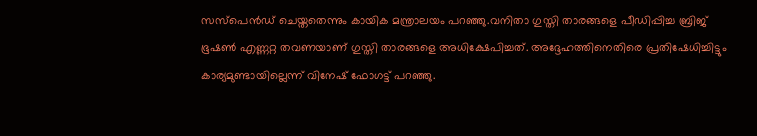സസ്‌പെന്‍ഡ് ചെയ്തതെന്നും കായിക മന്ത്രാലയം പറഞ്ഞു.വനിതാ ഗുസ്തി താരങ്ങളെ പീഡിപ്പിച്ച ബ്രിജ് ഭൂഷണ്‍ എണ്ണറ്റ തവണയാണ് ഗുസ്തി താരങ്ങളെ അധിക്ഷേപിച്ചത്. അദ്ദേഹത്തിനെതിരെ പ്രതിഷേധിച്ചിട്ടും കാര്യമുണ്ടായില്ലെന്ന് വിനേഷ് ഫോഗട്ട് പറഞ്ഞു.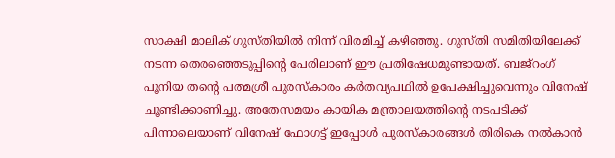സാക്ഷി മാലിക് ഗുസ്തിയില്‍ നിന്ന് വിരമിച്ച് കഴിഞ്ഞു. ഗുസ്തി സമിതിയിലേക്ക് നടന്ന തെരഞ്ഞെടുപ്പിന്റെ പേരിലാണ് ഈ പ്രതിഷേധമുണ്ടായത്. ബജ്‌റംഗ് പൂനിയ തന്റെ പത്മശ്രീ പുരസ്‌കാരം കര്‍തവ്യപഥില്‍ ഉപേക്ഷിച്ചുവെന്നും വിനേഷ് ചൂണ്ടിക്കാണിച്ചു. അതേസമയം കായിക മന്ത്രാലയത്തിന്റെ നടപടിക്ക് പിന്നാലെയാണ് വിനേഷ് ഫോഗട്ട് ഇപ്പോള്‍ പുരസ്‌കാരങ്ങള്‍ തിരികെ നല്‍കാന്‍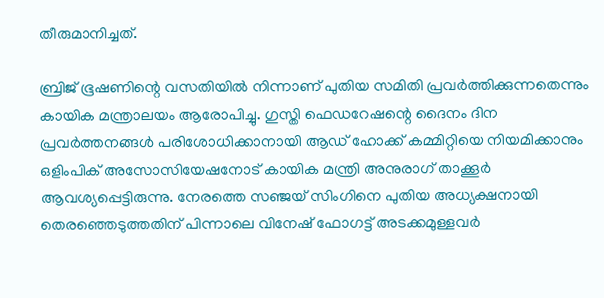തീരുമാനിച്ചത്.

ബ്രിജ് ഭൂഷണിന്റെ വസതിയില്‍ നിന്നാണ് പുതിയ സമിതി പ്രവര്‍ത്തിക്കുന്നതെന്നും കായിക മന്ത്രാലയം ആരോപിച്ചു. ഗുസ്തി ഫെഡറേഷന്റെ ദൈനം ദിന പ്രവര്‍ത്തനങ്ങള്‍ പരിശോധിക്കാനായി ആഡ് ഹോക്ക് കമ്മിറ്റിയെ നിയമിക്കാനും ഒളിംപിക് അസോസിയേഷനോട് കായിക മന്ത്രി അനുരാഗ് താക്കൂര്‍ ആവശ്യപ്പെട്ടിരുന്നു. നേരത്തെ സഞ്ജയ് സിംഗിനെ പുതിയ അധ്യക്ഷനായി തെരഞ്ഞെടുത്തതിന് പിന്നാലെ വിനേഷ് ഫോഗട്ട് അടക്കമുള്ളവര്‍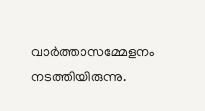വാര്‍ത്താസമ്മേളനം നടത്തിയിരുന്നു.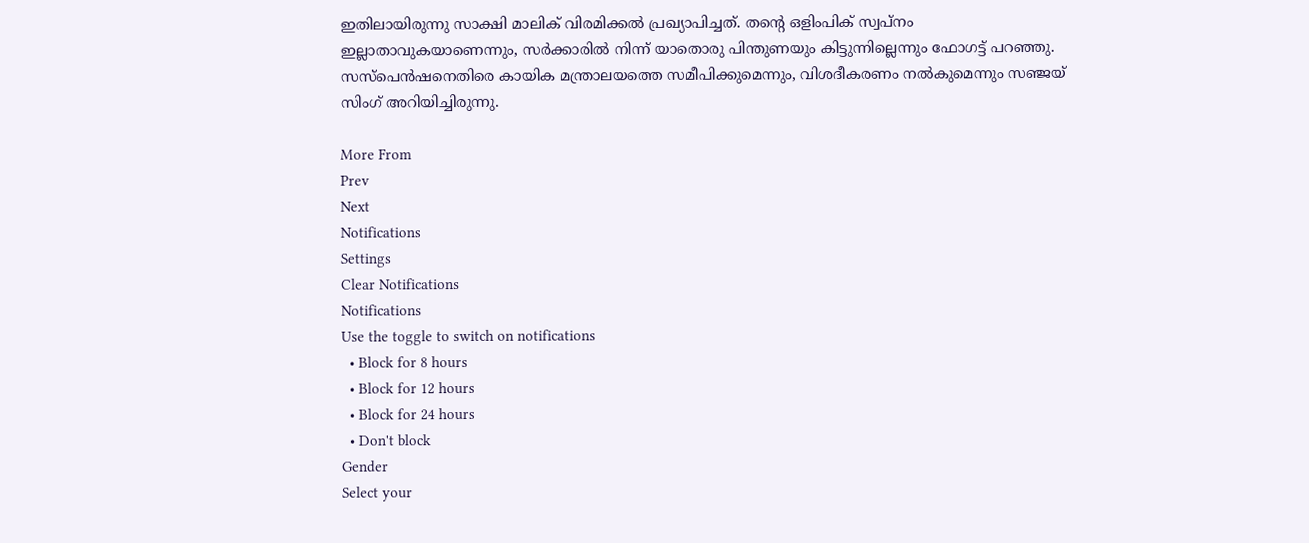ഇതിലായിരുന്നു സാക്ഷി മാലിക് വിരമിക്കല്‍ പ്രഖ്യാപിച്ചത്. തന്റെ ഒളിംപിക് സ്വപ്‌നം ഇല്ലാതാവുകയാണെന്നും, സര്‍ക്കാരില്‍ നിന്ന് യാതൊരു പിന്തുണയും കിട്ടുന്നില്ലെന്നും ഫോഗട്ട് പറഞ്ഞു. സസ്‌പെന്‍ഷനെതിരെ കായിക മന്ത്രാലയത്തെ സമീപിക്കുമെന്നും, വിശദീകരണം നല്‍കുമെന്നും സഞ്ജയ് സിംഗ് അറിയിച്ചിരുന്നു.

More From
Prev
Next
Notifications
Settings
Clear Notifications
Notifications
Use the toggle to switch on notifications
  • Block for 8 hours
  • Block for 12 hours
  • Block for 24 hours
  • Don't block
Gender
Select your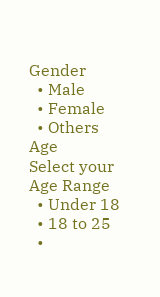Gender
  • Male
  • Female
  • Others
Age
Select your Age Range
  • Under 18
  • 18 to 25
  •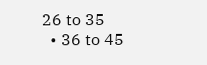26 to 35
  • 36 to 45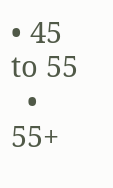• 45 to 55
  • 55+